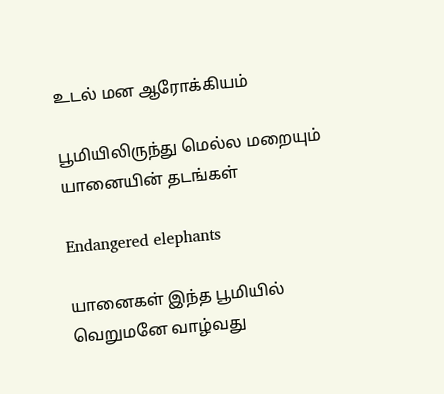உடல் மன ஆரோக்கியம்

பூமியிலிருந்து மெல்ல மறையும் யானையின் தடங்கள்

Endangered elephants

யானைகள் இந்த பூமியில் வெறுமனே வாழ்வது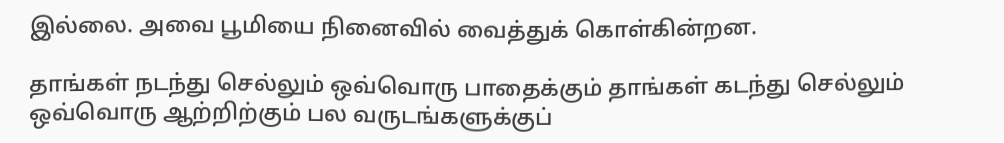இல்லை. அவை பூமியை நினைவில் வைத்துக் கொள்கின்றன.

தாங்கள் நடந்து செல்லும் ஒவ்வொரு பாதைக்கும் தாங்கள் கடந்து செல்லும் ஒவ்வொரு ஆற்றிற்கும் பல வருடங்களுக்குப்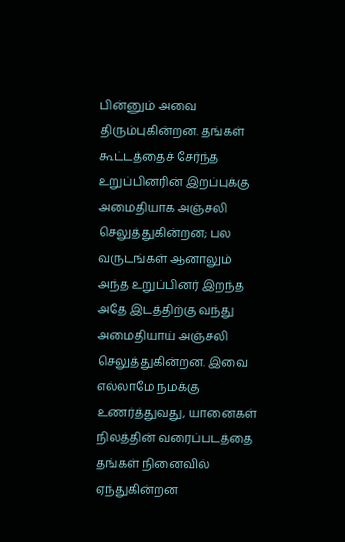பின்னும் அவை திரும்புகின்றன. தங்கள் கூட்டத்தைச் சேர்ந்த உறுப்பினரின் இறப்புக்கு அமைதியாக அஞ்சலி செலுத்துகின்றன; பல வருடங்கள் ஆனாலும் அந்த உறுப்பினர் இறந்த அதே இடத்திற்கு வந்து அமைதியாய் அஞ்சலி செலுத்துகின்றன. இவை எல்லாமே நமக்கு உணர்த்துவது, யானைகள் நிலத்தின் வரைப்படத்தை தங்கள் நினைவில் ஏந்துகின்றன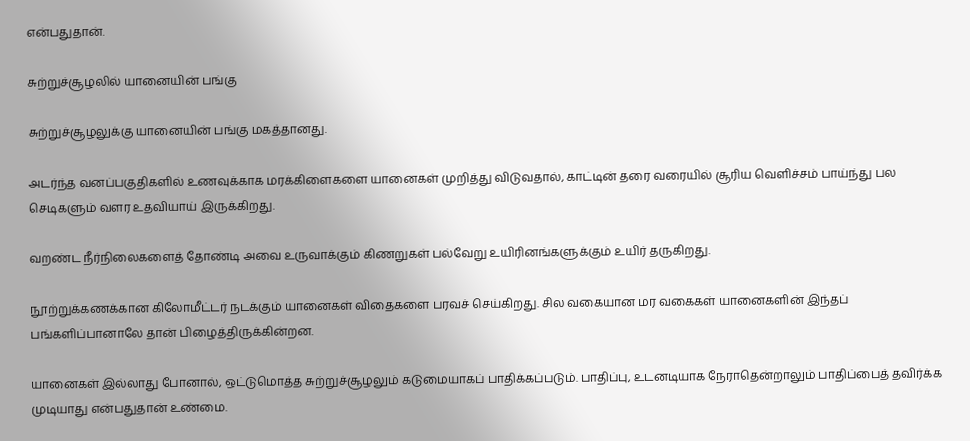என்பதுதான்.

சுற்றுச்சூழலில் யானையின் பங்கு

சுற்றுச்சூழலுக்கு யானையின் பங்கு மகத்தானது.

அடர்ந்த வனப்பகுதிகளில் உணவுக்காக மரக்கிளைகளை யானைகள் முறித்து விடுவதால், காட்டின் தரை வரையில் சூரிய வெளிச்சம் பாய்ந்து பல செடிகளும் வளர உதவியாய் இருக்கிறது.

வறண்ட நீர்நிலைகளைத் தோண்டி அவை உருவாக்கும் கிணறுகள் பல்வேறு உயிரினங்களுக்கும் உயிர் தருகிறது.

நூற்றுக்கணக்கான கிலோமீட்டர் நடக்கும் யானைகள் விதைகளை பரவச் செய்கிறது. சில வகையான மர வகைகள் யானைகளின் இந்தப் பங்களிப்பானாலே தான் பிழைத்திருக்கின்றன.

யானைகள் இல்லாது போனால், ஒட்டுமொத்த சுற்றுச்சூழலும் கடுமையாகப் பாதிக்கப்படும். பாதிப்பு, உடனடியாக நேராதென்றாலும் பாதிப்பைத் தவிர்க்க முடியாது என்பதுதான் உண்மை.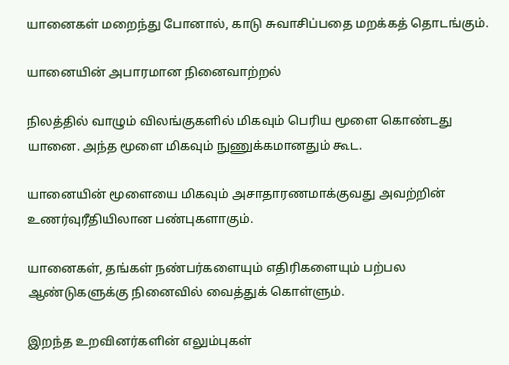யானைகள் மறைந்து போனால், காடு சுவாசிப்பதை மறக்கத் தொடங்கும்.

யானையின் அபாரமான நினைவாற்றல்

நிலத்தில் வாழும் விலங்குகளில் மிகவும் பெரிய மூளை கொண்டது யானை. அந்த மூளை மிகவும் நுணுக்கமானதும் கூட.

யானையின் மூளையை மிகவும் அசாதாரணமாக்குவது அவற்றின் உணர்வுரீதியிலான பண்புகளாகும்.

யானைகள், தங்கள் நண்பர்களையும் எதிரிகளையும் பற்பல ஆண்டுகளுக்கு நினைவில் வைத்துக் கொள்ளும்.

இறந்த உறவினர்களின் எலும்புகள்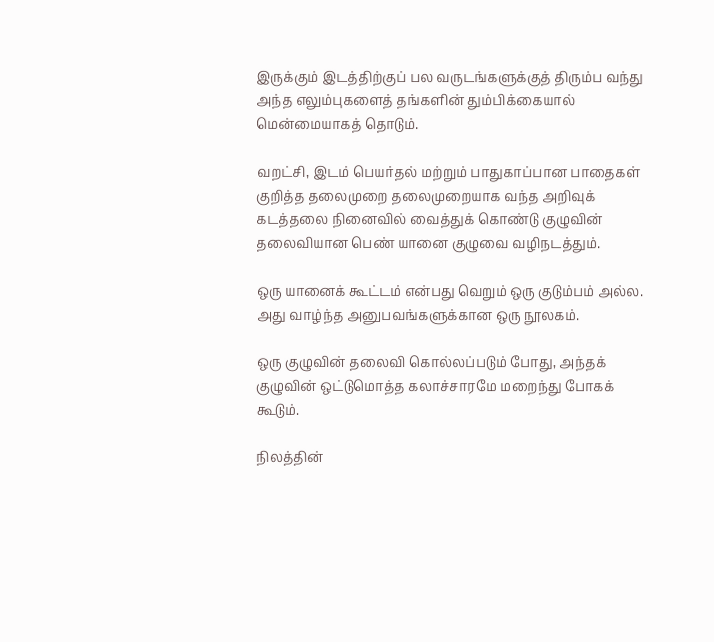இருக்கும் இடத்திற்குப் பல வருடங்களுக்குத் திரும்ப வந்து அந்த எலும்புகளைத் தங்களின் தும்பிக்கையால் மென்மையாகத் தொடும்.

வறட்சி, இடம் பெயர்தல் மற்றும் பாதுகாப்பான பாதைகள் குறித்த தலைமுறை தலைமுறையாக வந்த அறிவுக் கடத்தலை நினைவில் வைத்துக் கொண்டு குழுவின் தலைவியான பெண் யானை குழுவை வழிநடத்தும்.

ஒரு யானைக் கூட்டம் என்பது வெறும் ஒரு குடும்பம் அல்ல. அது வாழ்ந்த அனுபவங்களுக்கான ஒரு நூலகம்.

ஒரு குழுவின் தலைவி கொல்லப்படும் போது, அந்தக் குழுவின் ஒட்டுமொத்த கலாச்சாரமே மறைந்து போகக் கூடும்.

நிலத்தின்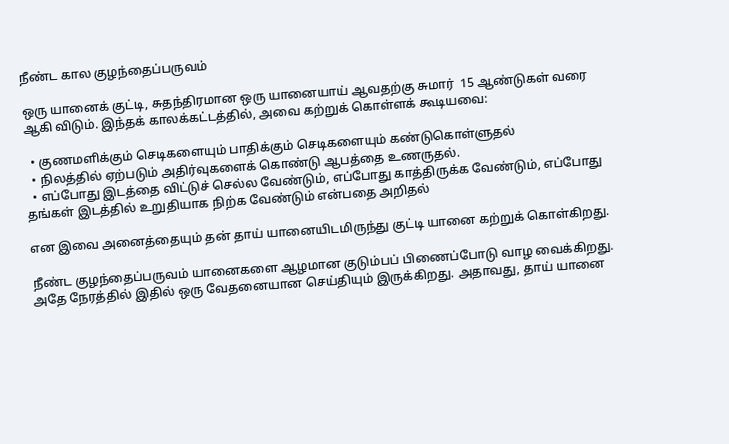நீண்ட கால குழந்தைப்பருவம்

ஒரு யானைக் குட்டி, சுதந்திரமான ஒரு யானையாய் ஆவதற்கு சுமார்  15 ஆண்டுகள் வரை ஆகி விடும். இந்தக் காலக்கட்டத்தில், அவை கற்றுக் கொள்ளக் கூடியவை:

  • குணமளிக்கும் செடிகளையும் பாதிக்கும் செடிகளையும் கண்டுகொள்ளுதல்
  • நிலத்தில் ஏற்படும் அதிர்வுகளைக் கொண்டு ஆபத்தை உணருதல்.
  • எப்போது இடத்தை விட்டுச் செல்ல வேண்டும், எப்போது காத்திருக்க வேண்டும், எப்போது தங்கள் இடத்தில் உறுதியாக நிற்க வேண்டும் என்பதை அறிதல்

என இவை அனைத்தையும் தன் தாய் யானையிடமிருந்து குட்டி யானை கற்றுக் கொள்கிறது.

நீண்ட குழந்தைப்பருவம் யானைகளை ஆழமான குடும்பப் பிணைப்போடு வாழ வைக்கிறது. அதே நேரத்தில் இதில் ஒரு வேதனையான செய்தியும் இருக்கிறது. அதாவது, தாய் யானை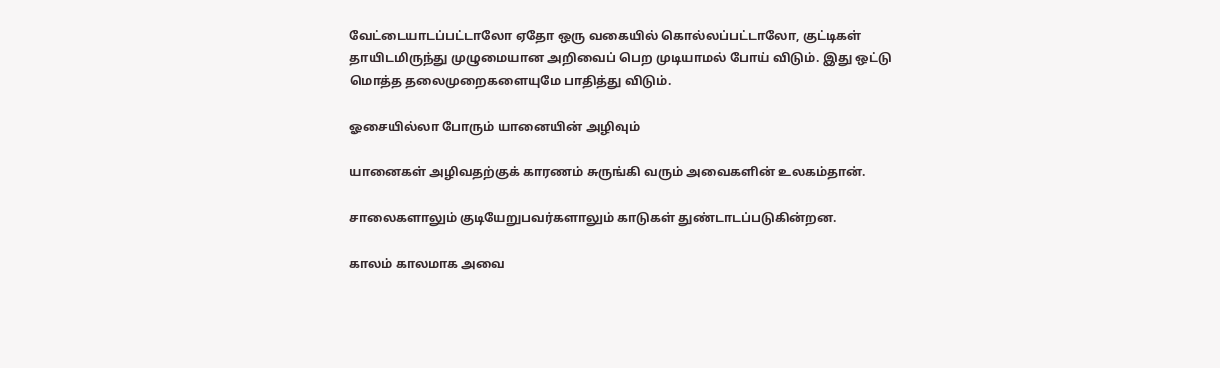வேட்டையாடப்பட்டாலோ ஏதோ ஒரு வகையில் கொல்லப்பட்டாலோ, குட்டிகள் தாயிடமிருந்து முழுமையான அறிவைப் பெற முடியாமல் போய் விடும். இது ஒட்டு மொத்த தலைமுறைகளையுமே பாதித்து விடும்.

ஓசையில்லா போரும் யானையின் அழிவும்

யானைகள் அழிவதற்குக் காரணம் சுருங்கி வரும் அவைகளின் உலகம்தான்.

சாலைகளாலும் குடியேறுபவர்களாலும் காடுகள் துண்டாடப்படுகின்றன.

காலம் காலமாக அவை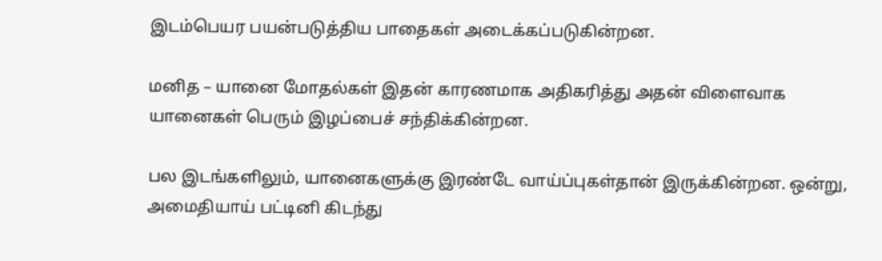இடம்பெயர பயன்படுத்திய பாதைகள் அடைக்கப்படுகின்றன.

மனித – யானை மோதல்கள் இதன் காரணமாக அதிகரித்து அதன் விளைவாக யானைகள் பெரும் இழப்பைச் சந்திக்கின்றன.

பல இடங்களிலும், யானைகளுக்கு இரண்டே வாய்ப்புகள்தான் இருக்கின்றன. ஒன்று, அமைதியாய் பட்டினி கிடந்து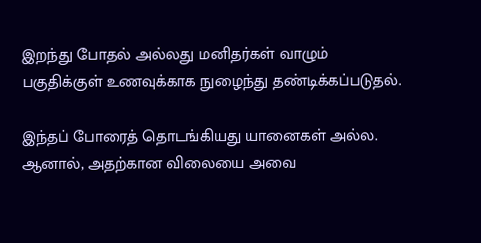இறந்து போதல் அல்லது மனிதர்கள் வாழும் பகுதிக்குள் உணவுக்காக நுழைந்து தண்டிக்கப்படுதல்.

இந்தப் போரைத் தொடங்கியது யானைகள் அல்ல. ஆனால், அதற்கான விலையை அவை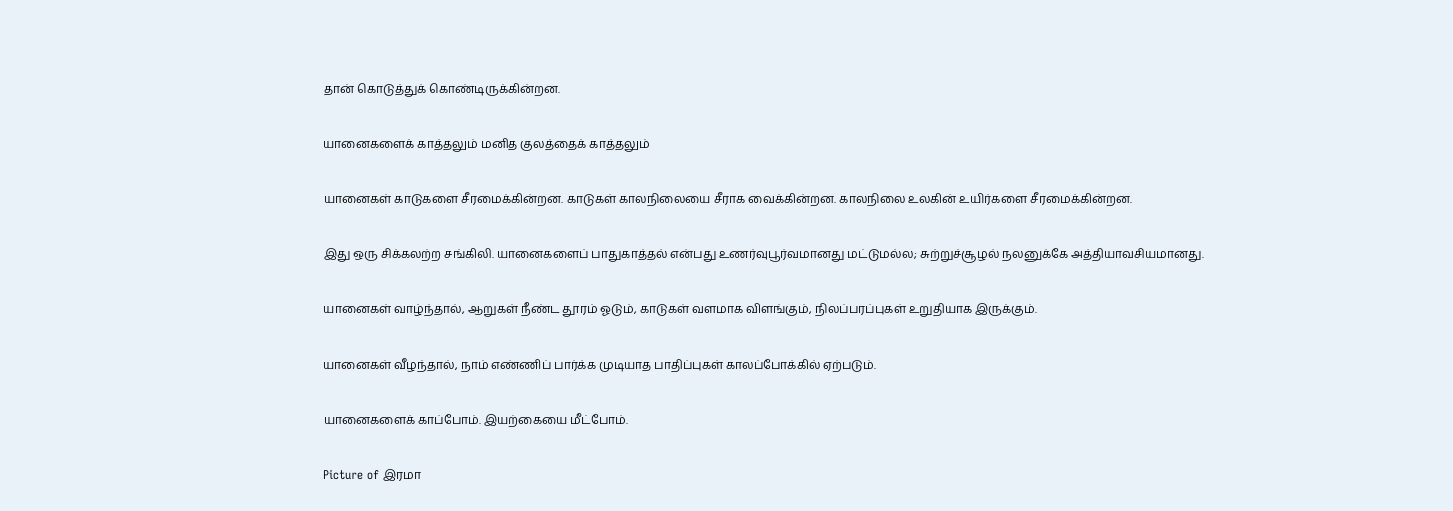தான் கொடுத்துக் கொண்டிருக்கின்றன.

யானைகளைக் காத்தலும் மனித குலத்தைக் காத்தலும்

யானைகள் காடுகளை சீரமைக்கின்றன. காடுகள் காலநிலையை சீராக வைக்கின்றன. காலநிலை உலகின் உயிர்களை சீரமைக்கின்றன.

இது ஒரு சிக்கலற்ற சங்கிலி. யானைகளைப் பாதுகாத்தல் என்பது உணர்வுபூர்வமானது மட்டுமல்ல; சுற்றுச்சூழல் நலனுக்கே அத்தியாவசியமானது.

யானைகள் வாழ்ந்தால், ஆறுகள் நீண்ட தூரம் ஓடும், காடுகள் வளமாக விளங்கும், நிலப்பரப்புகள் உறுதியாக இருக்கும்.

யானைகள் வீழந்தால், நாம் எண்ணிப் பார்க்க முடியாத பாதிப்புகள் காலப்போக்கில் ஏற்படும்.

யானைகளைக் காப்போம். இயற்கையை மீட்போம்.

Picture of இரமா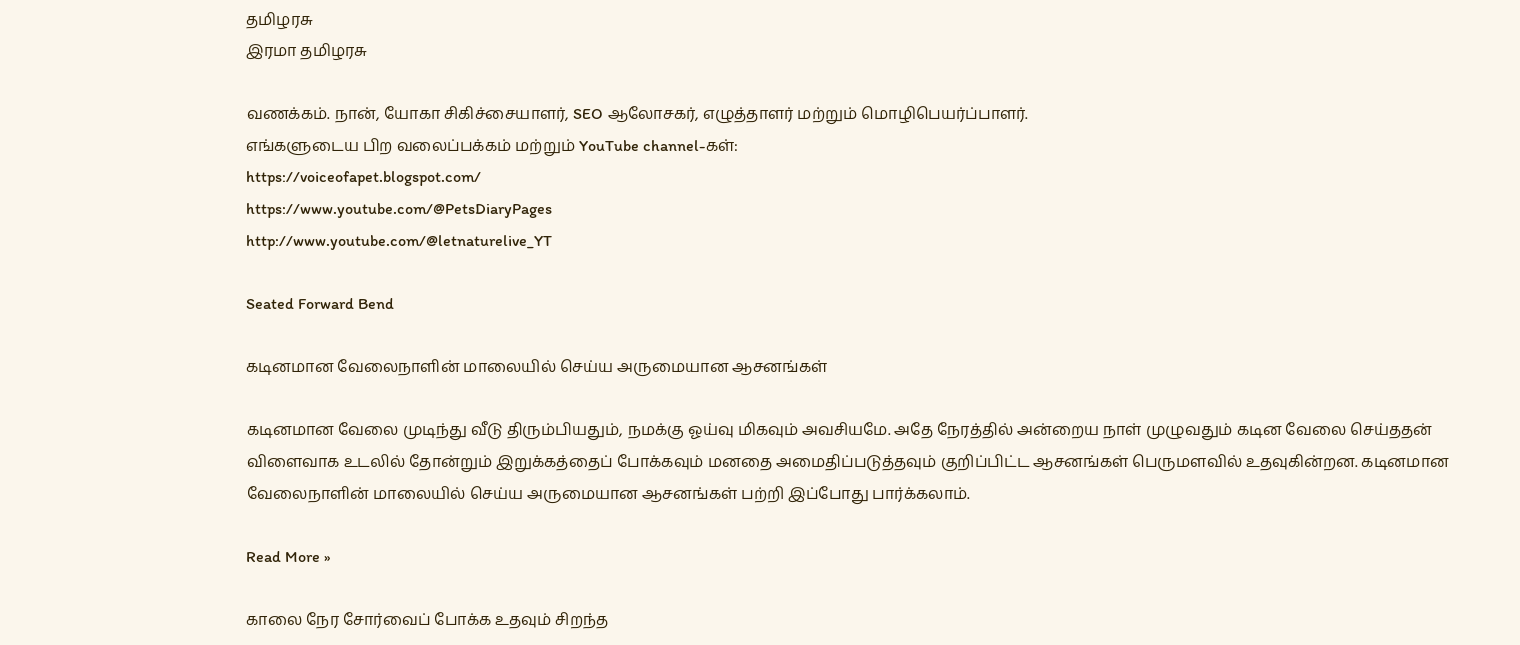தமிழரசு
இரமா தமிழரசு

வணக்கம். நான், யோகா சிகிச்சையாளர், SEO ஆலோசகர், எழுத்தாளர் மற்றும் மொழிபெயர்ப்பாளர்.
எங்களுடைய பிற வலைப்பக்கம் மற்றும் YouTube channel-கள்:
https://voiceofapet.blogspot.com/
https://www.youtube.com/@PetsDiaryPages
http://www.youtube.com/@letnaturelive_YT

Seated Forward Bend

கடினமான வேலைநாளின் மாலையில் செய்ய அருமையான ஆசனங்கள்

கடினமான வேலை முடிந்து வீடு திரும்பியதும், நமக்கு ஓய்வு மிகவும் அவசியமே. அதே நேரத்தில் அன்றைய நாள் முழுவதும் கடின வேலை செய்ததன் விளைவாக உடலில் தோன்றும் இறுக்கத்தைப் போக்கவும் மனதை அமைதிப்படுத்தவும் குறிப்பிட்ட ஆசனங்கள் பெருமளவில் உதவுகின்றன. கடினமான வேலைநாளின் மாலையில் செய்ய அருமையான ஆசனங்கள் பற்றி இப்போது பார்க்கலாம்.

Read More »

காலை நேர சோர்வைப் போக்க உதவும் சிறந்த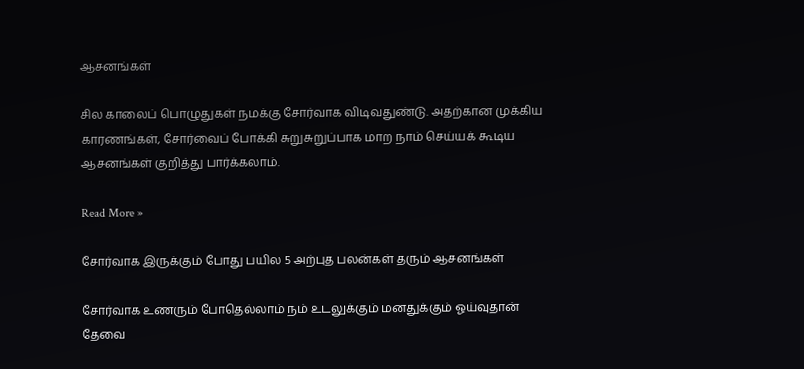ஆசனங்கள்

சில காலைப் பொழுதுகள் நமக்கு சோர்வாக விடிவதுண்டு. அதற்கான முக்கிய காரணங்கள், சோர்வைப் போக்கி சுறுசுறுப்பாக மாற நாம் செய்யக் கூடிய ஆசனங்கள் குறித்து பார்க்கலாம்.

Read More »

சோர்வாக இருக்கும் போது பயில 5 அற்புத பலன்கள் தரும் ஆசனங்கள்

சோர்வாக உணரும் போதெல்லாம் நம் உடலுக்கும் மனதுக்கும் ஓய்வுதான் தேவை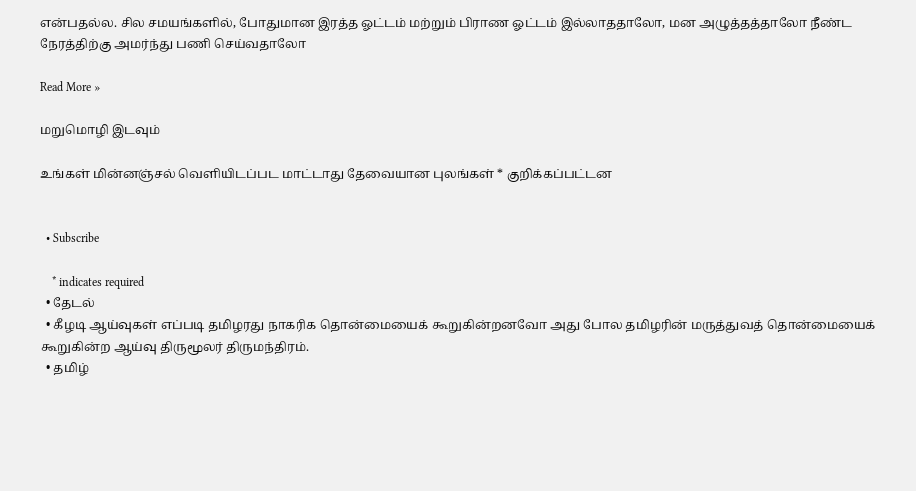என்பதல்ல. சில சமயங்களில், போதுமான இரத்த ஓட்டம் மற்றும் பிராண ஓட்டம் இல்லாததாலோ, மன அழுத்தத்தாலோ நீண்ட நேரத்திற்கு அமர்ந்து பணி செய்வதாலோ

Read More »

மறுமொழி இடவும்

உங்கள் மின்னஞ்சல் வெளியிடப்பட மாட்டாது தேவையான புலங்கள் * குறிக்கப்பட்டன


  • Subscribe

    * indicates required
  • தேடல்
  • கீழடி ஆய்வுகள் எப்படி தமிழரது நாகரிக தொன்மையைக் கூறுகின்றனவோ அது போல தமிழரின் மருத்துவத் தொன்மையைக் கூறுகின்ற ஆய்வு திருமூலர் திருமந்திரம்.
  • தமிழ்